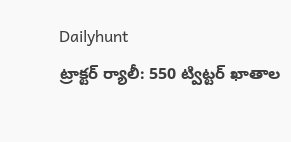Dailyhunt
ట్రాక్టర్ ర్యాలీ: 550 ట్విట్టర్ ఖాతాల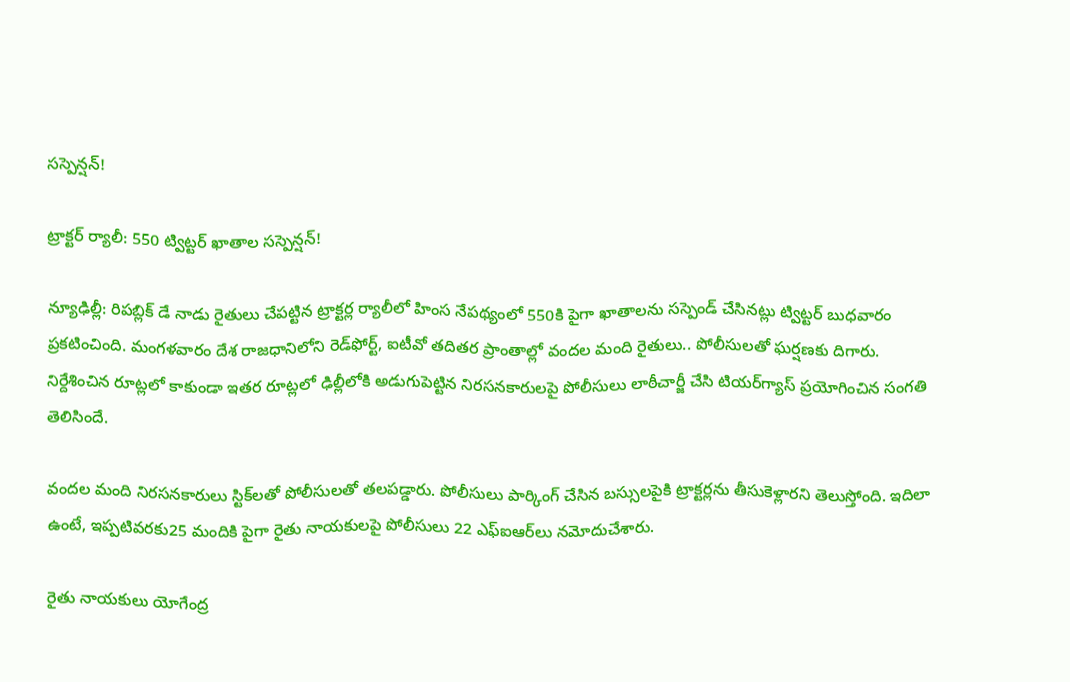సస్పెన్షన్‌!

ట్రాక్టర్ ర్యాలీ: 550 ట్విట్టర్ ఖాతాల సస్పెన్షన్‌!

న్యూఢిల్లీ: రిపబ్లిక్ డే నాడు రైతులు చేపట్టిన ట్రాక్టర్ల ర్యాలీలో హింస నేపథ్యంలో 550కి పైగా ఖాతాలను సస్పెండ్ చేసినట్లు ట్విట్టర్ బుధవారం ప్రకటించింది. మంగళవారం దేశ రాజధానిలోని రెడ్‌ఫోర్ట్‌, ఐటీవో తదితర ప్రాంతాల్లో వందల మంది రైతులు.. పోలీసులతో ఘర్షణకు దిగారు. నిర్దేశించిన రూట్లలో కాకుండా ఇతర రూట్లలో ఢిల్లీలోకి అడుగుపెట్టిన నిరసనకారులపై పోలీసులు లాఠీచార్జీ చేసి టియర్‌గ్యాస్ ప్రయోగించిన సంగతి తెలిసిందే.

వందల మంది నిరసనకారులు స్టిక్‌లతో పోలీసులతో తలపడ్డారు. పోలీసులు పార్కింగ్ చేసిన బస్సులపైకి ట్రాక్టర్లను తీసుకెళ్లారని తెలుస్తోంది. ఇదిలా ఉంటే, ఇప్పటివరకు25 మందికి పైగా రైతు నాయకులపై పోలీసులు 22 ఎఫ్ఐఆర్‌లు నమోదుచేశారు.

రైతు నాయకులు యోగేంద్ర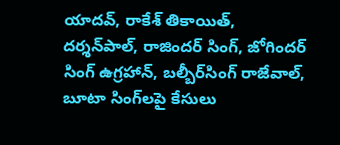యాదవ్‌, రాకేశ్ తికాయిత్‌, దర్శన్‌పాల్‌, రాజిందర్ సింగ్‌, జోగిందర్ సింగ్ ఉగ్రహాన్‌, బల్బీర్‌సింగ్ రాజేవాల్‌, బూటా సింగ్‌లపై కేసులు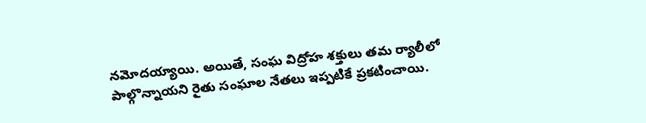నమోదయ్యాయి. అయితే, సంఘ విద్రోహ శక్తులు తమ ర్యాలీలో పాల్గొన్నాయని రైతు సంఘాల నేతలు ఇప్పటికే ప్రకటించాయి.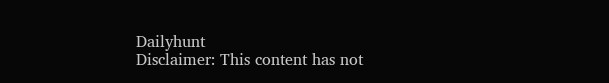Dailyhunt
Disclaimer: This content has not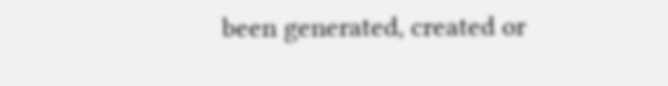been generated, created or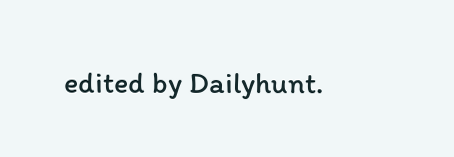edited by Dailyhunt.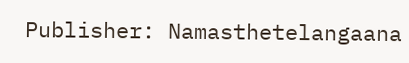Publisher: Namasthetelangaana